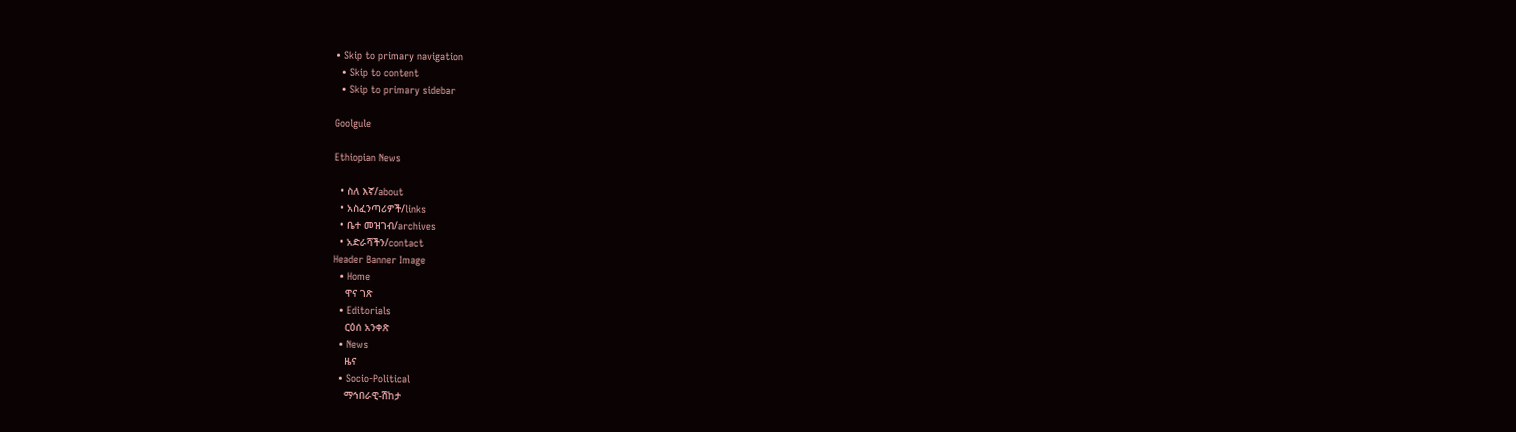• Skip to primary navigation
  • Skip to content
  • Skip to primary sidebar

Goolgule

Ethiopian News

  • ስለ እኛ/about
  • አስፈንጣሪዎች/links
  • ቤተ መዝገብ/archives
  • አድራሻችን/contact
Header Banner Image
  • Home
    ዋና ገጽ
  • Editorials
    ርዕሰ አንቀጽ
  • News
    ዜና
  • Socio-Political
    ማኅበራዊ-ሽከታ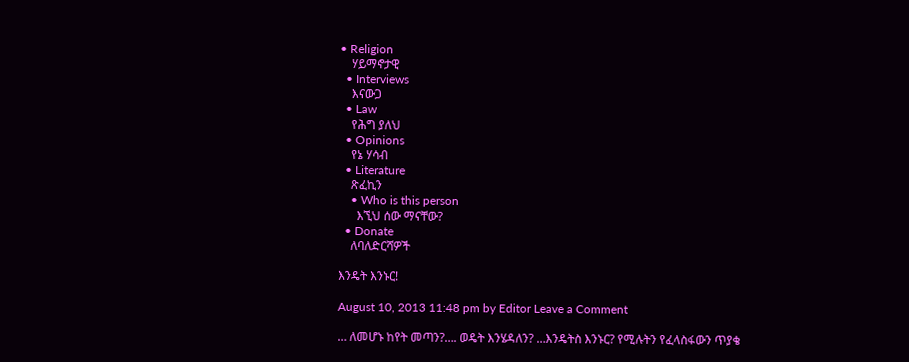• Religion
    ሃይማኖታዊ
  • Interviews
    እናውጋ
  • Law
    የሕግ ያለህ
  • Opinions
    የኔ ሃሳብ
  • Literature
    ጽፈኪን
    • Who is this person
      እኚህ ሰው ማናቸው?
  • Donate
    ለባለድርሻዎች

እንዴት እንኑር!

August 10, 2013 11:48 pm by Editor Leave a Comment

… ለመሆኑ ከየት መጣን?…. ወዴት እንሄዳለን? …እንዴትስ እንኑር? የሚሉትን የፈላስፋውን ጥያቄ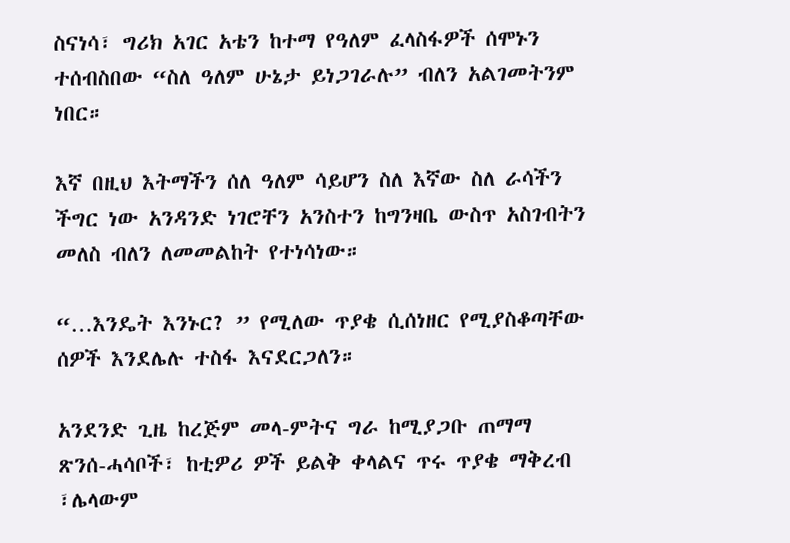ስናነሳ፣ ግሪክ አገር አቴን ከተማ የዓለም ፈላስፋዎች ሰሞኑን ተሰብስበው “ስለ ዓለም ሁኔታ ይነጋገራሉ” ብለን አልገመትንም ነበር።

እኛ በዚህ እትማችን ሰለ ዓለም ሳይሆን ስለ እኛው ስለ ራሳችን ችግር ነው አንዳንድ ነገሮቸን አንስተን ከግንዛቤ ውስጥ አስገብትን መለስ ብለን ለመመልከት የተነሳነው።

“…እንዴት እንኑር? ” የሚለው ጥያቄ ሲሰነዘር የሚያስቆጣቸው ሰዎች እንደሌሉ ተስፋ እናደርጋለን።

አንደንድ ጊዜ ከረጅም መላ-ምትና ግራ ከሚያጋቡ ጠማማ ጽንሰ-ሓሳቦች፣ ከቲዎሪ ዎች ይልቅ ቀላልና ጥሩ ጥያቄ ማቅረብ ፣ሌላውም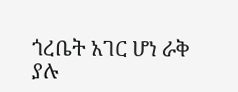ጎረቤት አገር ሆነ ራቅ ያሉ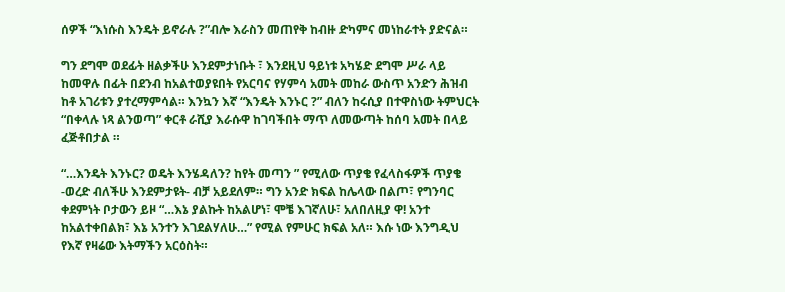ሰዎች “እነሱስ እንዴት ይኖራሉ ?”ብሎ እራስን መጠየቅ ከብዙ ድካምና መነከራተት ያድናል።

ግን ደግሞ ወደፊት ዘልቃችሁ እንደምታነቡት ፣ እንደዚህ ዓይነቱ አካሄድ ደግሞ ሥራ ላይ ከመዋሉ በፊት በደንብ ከአልተወያዩበት የአርባና የሃምሳ አመት መከራ ውስጥ አንድን ሕዝብ ከቶ አገሪቱን ያተረማምሳል። እንኳን እኛ “እንዴት እንኑር ?” ብለን ከሩሲያ በተዋስነው ትምህርት “በቀላሉ ነጻ ልንወጣ” ቀርቶ ራሺያ እራሱዋ ከገባችበት ማጥ ለመውጣት ከሰባ አመት በላይ ፈጅቶበታል ።

“…እንዴት እንኑር? ወዴት እንሄዳለን? ከየት መጣን ” የሚለው ጥያቄ የፈላስፋዎች ጥያቄ -ወረድ ብለችሁ እንደምታዩት- ብቻ አይደለም። ግን አንድ ክፍል ከሌላው በልጦ፣ የግንባር ቀደምነት ቦታውን ይዞ “…እኔ ያልኩት ከአልሆነ፣ ሞቼ እገኛለሁ፣ አለበለዚያ ዋ! አንተ ከአልተቀበልክ፣ እኔ አንተን እገደልሃለሁ…” የሚል የምሁር ክፍል አለ። እሱ ነው እንግዲህ የእኛ የዛሬው እትማችን አርዕስት።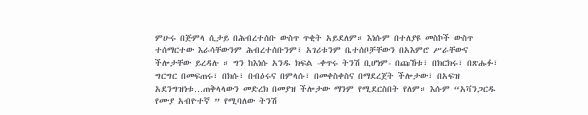ምሁሩ በጅምላ ሲታይ በሕብረተሰቡ ውስጥ ጥቂት አይደለም። እነሱም በተለያዩ መስኮች ውስጥ ተሰማርተው እራሳቸውንም ሕብረተሰቡንም፣ አገሪቱንም ቤተሰቦቻቸውን በአእምሮ ሥራቸውና ችሎታቸው ይረዳሉ ። ግን ከእነሱ አንዱ ክፍል -ቀጥሩ ትንሽ ቢሆነም- በጩኸቱ፣ በክርክሩ፣ በጽሑፉ፣ ግርግር በመፍጠሩ፣ በክሱ፣ በብዕሩና በምላሱ፣ በመቀስቀስና በማደረጀት ችሎታው፣ በአፍዝ አደንግዝነቱ…ጠቅላላውን መድረክ በመያዝ ችሎታው ማንም የሚደርስበት የለም። እሱም “አቫንጋርዱ የሙያ አብዮተኛ ” የሚባለው ትንሽ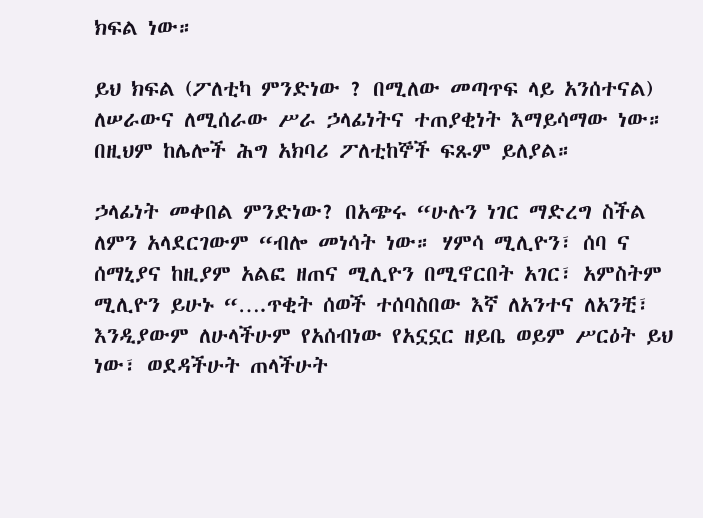ክፍል ነው።

ይህ ክፍል (ፖለቲካ ምንድነው ? በሚለው መጣጥፍ ላይ አንሰተናል) ለሠራውና ለሚሰራው ሥራ ኃላፊነትና ተጠያቂነት እማይሳማው ነው። በዚህም ከሌሎች ሕግ አክባሪ ፖለቲከኞች ፍጹም ይለያል።

ኃላፊነት መቀበል ምንድነው? በአጭሩ “ሁሉን ነገር ማድረግ ስችል ለምን አላደርገውም “ብሎ መነሳት ነው። ሃምሳ ሚሊዮን፣ ሰባ ና ሰማኒያና ከዚያም አልፎ ዘጠና ሚሊዮን በሚኖርበት አገር፣ አምስትም ሚሊዮን ይሁኑ “….ጥቂት ሰወች ተሰባስበው እኛ ለአንተና ለአንቺ፣ እንዲያውም ለሁላችሁም የአሰብነው የአኗኗር ዘይቤ ወይም ሥርዕት ይህ ነው፣ ወደዳችሁት ጠላችሁት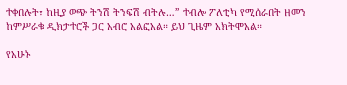ተቀበሉት፣ ከዚያ ወጭ ትንሽ ትንፍሽ ብትሉ…” ተብሎ ፖለቲካ የሚሰራበት ዘመን ከምሥራቁ ዲክታተሮች ጋር አብሮ አልፎአል። ይህ ጊዜም አክትሞአል።

የአሁኑ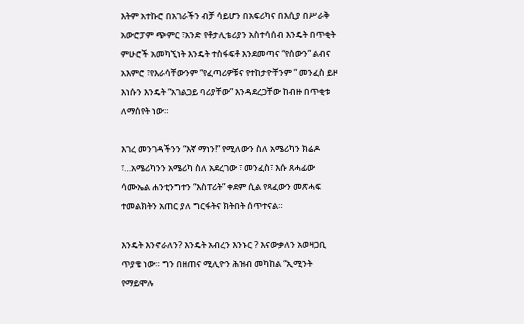እትም አተኩሮ በአገራችን ብቻ ሳይሆን በአፍሪካና በእሲያ በሥራቅ አውሮፓም ጭምር ፣አንድ የቶታሊቴሪያን አስተሳሰብ እንዴት በጥቂት ምሁሮች አመካኚነት እንዴት ተስፋፍቶ እንደመጣና “የሰውን” ልብና አእምሮ ፣የእራሳቸውንም “የፈጣሪዎቹና የተከታዮቸንም ” መንፈስ ይዞ እነሱን እንዴት “አገልጋይ ባሪያቸው” እንዳደረጋቸው ከብዙ በጥቂቱ ለማሰየት ነው።

እገረ መንገዳችንን “እኛ ማነን!” የሚለውን ስለ አሜሪካን ክሬዶ ፣…አሜሪካንን አሜሪካ ስለ አደረገው ፣ መንፈስ፣ እሱ ጸሓፊው ሳሙኤል ሐንቲንግተን “እስፐሪት” ቀደም ሲል የጻፈውን መጽሓፍ ተመልክትን አጠር ያለ ግርፋትና ክትበት ሰጥተናል።

እንዴት እንኖራለን? እንዴት አብረን እንኑር ? እናውቃለን አወዛጋቢ ጥያቄ ነው። ግን በዘጠና ሚሊዮን ሕዝብ መካከል “ኢሚንት የማይሞሉ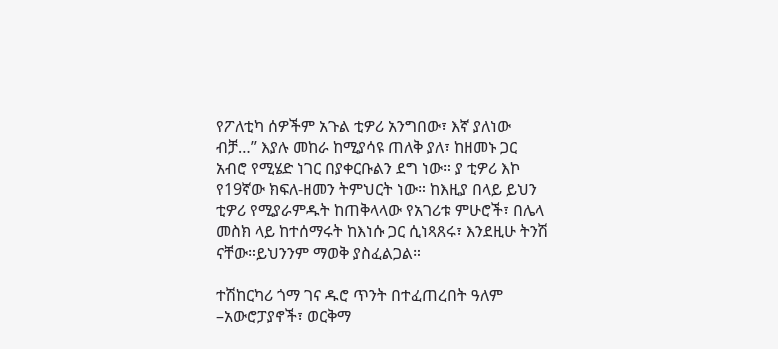የፖለቲካ ሰዎችም አጉል ቲዎሪ አንግበው፣ እኛ ያለነው ብቻ…” እያሉ መከራ ከሚያሳዩ ጠለቅ ያለ፣ ከዘመኑ ጋር አብሮ የሚሄድ ነገር በያቀርቡልን ደግ ነው። ያ ቲዎሪ እኮ የ19ኛው ክፍለ-ዘመን ትምህርት ነው። ከእዚያ በላይ ይህን ቲዎሪ የሚያራምዱት ከጠቅላላው የአገሪቱ ምሁሮች፣ በሌላ መስክ ላይ ከተሰማሩት ከእነሱ ጋር ሲነጻጸሩ፣ እንደዚሁ ትንሽ ናቸው።ይህንንም ማወቅ ያስፈልጋል።

ተሽከርካሪ ጎማ ገና ዱሮ ጥንት በተፈጠረበት ዓለም –አውሮፓያኖች፣ ወርቅማ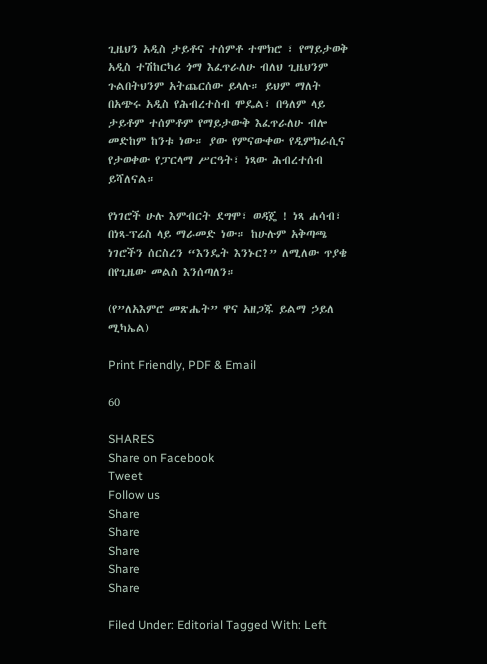ጊዜህን አዲስ ታይቶና ተሰምቶ ተሞክሮ ፣ የማይታወቅ አዲስ ተሽከርካሪ ጎማ እፈጥራለሁ ብለህ ጊዜህንም ጉልበትህንም አትጨርሰው ይላሉ። ይህም ማለት በአጭሩ አዲስ የሕብረተስብ ሞዴል፣ በዓለም ላይ ታይቶም ተሰምቶም የማይታውቅ እፈጥራለሁ ብሎ መድከም ከንቱ ነው። ያው የምናውቀው የዲምክራሲና የታወቀው የፓርላማ ሥርዓት፣ ነጻው ሕብረተሰብ ይሻለናል።

የነገሮች ሁሉ እምብርት ደግሞ፣ ወዳጄ ! ነጻ ሐሳብ፣ በነጻ-ፕሬስ ላይ ማራመድ ነው። ከሁሉም አቅጣጫ ነገሮችን ሰርስረን “እንዴት እንኑር?” ለሚለው ጥያቄ በየጊዜው መልስ እንሰጣለን።

(የ”ለአእምሮ መጽሔት” ዋና አዘጋጁ ይልማ ኃይለ ሚካኤል)

Print Friendly, PDF & Email

60

SHARES
Share on Facebook
Tweet
Follow us
Share
Share
Share
Share
Share

Filed Under: Editorial Tagged With: Left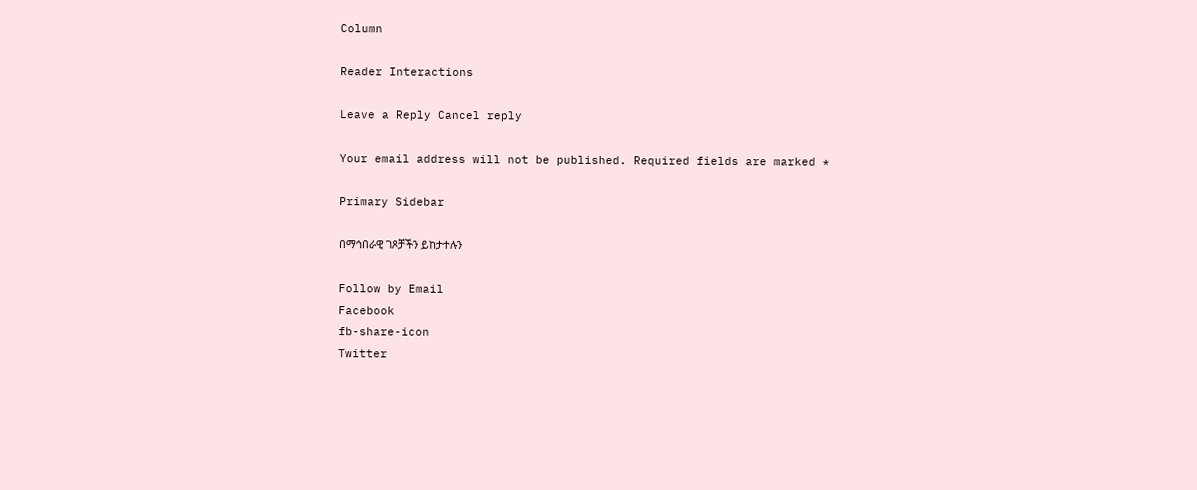Column

Reader Interactions

Leave a Reply Cancel reply

Your email address will not be published. Required fields are marked *

Primary Sidebar

በማኅበራዊ ገጾቻችን ይከታተሉን

Follow by Email
Facebook
fb-share-icon
Twitter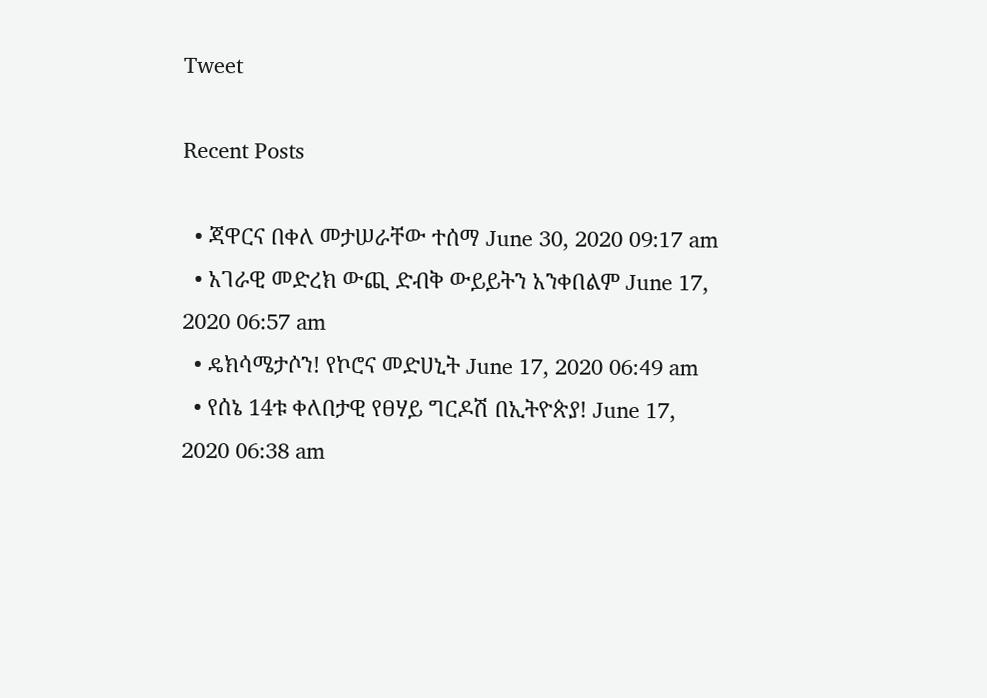Tweet

Recent Posts

  • ጃዋርና በቀለ መታሠራቸው ተሰማ June 30, 2020 09:17 am
  • አገራዊ መድረክ ውጪ ድብቅ ውይይትን አንቀበልም June 17, 2020 06:57 am
  • ዴክሳሜታሶን! የኮሮና መድሀኒት June 17, 2020 06:49 am
  • የሰኔ 14ቱ ቀለበታዊ የፀሃይ ግርዶሽ በኢትዮጵያ! June 17, 2020 06:38 am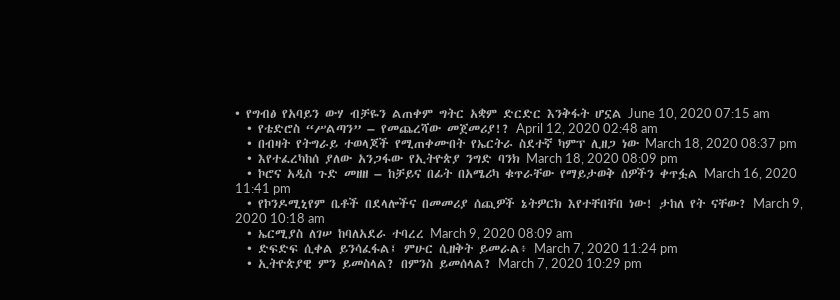• የግብፅ የአባይን ውሃ ብቻዬን ልጠቀም ግትር አቋም ድርድር እንቅፋት ሆኗል June 10, 2020 07:15 am
  • የቴድሮስ “ሥልጣን” – የመጨረሻው መጀመሪያ!? April 12, 2020 02:48 am
  • በብዛት የትግራይ ተወላጆች የሚጠቀሙበት የኤርትራ ስደተኛ ካምፕ ሊዘጋ ነው March 18, 2020 08:37 pm
  • እየተፈረካከሰ ያለው አንጋፋው የኢትዮጵያ ንግድ ባንክ March 18, 2020 08:09 pm
  • ኮሮና አዲስ ጉድ መዘዘ – ከቻይና በፊት በአሜሪካ ቁጥራቸው የማይታወቅ ሰዎችን ቀጥፏል March 16, 2020 11:41 pm
  • የኮንዶሚኒየም ቤቶች በደላሎችና በመመሪያ ሰጪዎች ኔትዎርክ እየተቸበቸበ ነው! ታከለ የት ናቸው? March 9, 2020 10:18 am
  • ኤርሚያስ ለገሠ ከባለአደራ ተባረረ March 9, 2020 08:09 am
  • ድፍድፍ ሲቀል ይንሳፈፋል፤ ምሁር ሲዘቅት ይመራል፥ March 7, 2020 11:24 pm
  • ኢትዮጵያዊ ምን ይመስላል? በምንስ ይመሰላል? March 7, 2020 10:29 pm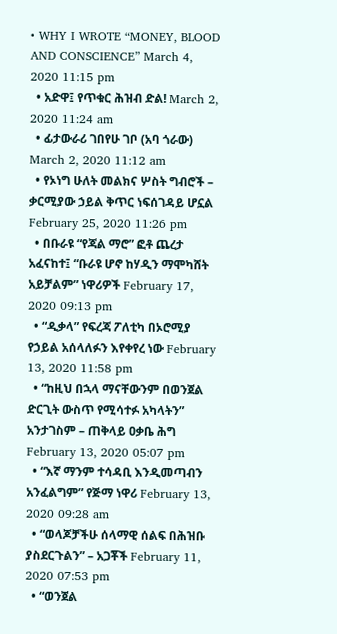• WHY I WROTE “MONEY, BLOOD AND CONSCIENCE” March 4, 2020 11:15 pm
  • አድዋ፤ የጥቁር ሕዝብ ድል! March 2, 2020 11:24 am
  • ፊታውራሪ ገበየሁ ገቦ (አባ ጎራው) March 2, 2020 11:12 am
  • የኦነግ ሁለት መልክና ሦስት ግብሮች – ቃርሚያው ኃይል ቅጥር ነፍሰገዳይ ሆኗል February 25, 2020 11:26 pm
  • በቡራዩ “የጃል ማሮ” ፎቶ ጨረታ አፈናከተ፤ “ቡራዩ ሆኖ ከሃዲን ማሞካሸት አይቻልም” ነዋሪዎች February 17, 2020 09:13 pm
  • “ዲቃላ” የፍረጃ ፖለቲካ በኦሮሚያ የኃይል አሰላለፉን እየቀየረ ነው February 13, 2020 11:58 pm
  • “ከዚህ በኋላ ማናቸውንም በወንጀል ድርጊት ውስጥ የሚሳተፉ አካላትን” አንታገስም – ጠቅላይ ዐቃቤ ሕግ February 13, 2020 05:07 pm
  • “እኛ ማንም ተሳዳቢ እንዲመጣብን አንፈልግም” የጅማ ነዋሪ February 13, 2020 09:28 am
  • “ወላጆቻችሁ ሰላማዊ ሰልፍ በሕዝቡ ያስደርጉልን” – አጋቾች February 11, 2020 07:53 pm
  • “ወንጀል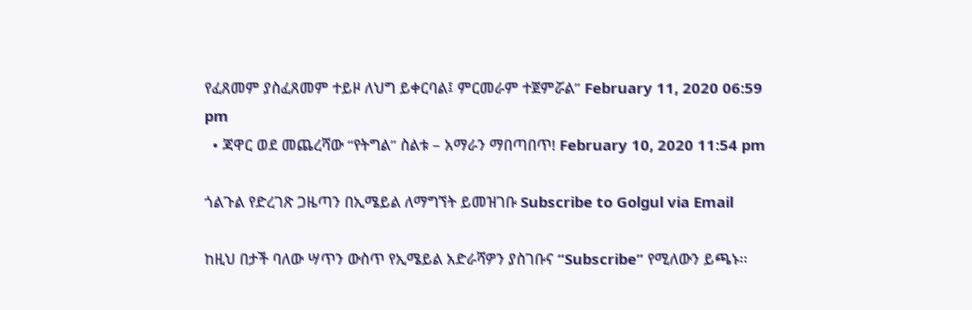የፈጸመም ያስፈጸመም ተይዞ ለህግ ይቀርባል፤ ምርመራም ተጀምሯል” February 11, 2020 06:59 pm
  • ጃዋር ወደ መጨረሻው “የትግል” ስልቱ – አማራን ማበጣበጥ! February 10, 2020 11:54 pm

ጎልጉል የድረገጽ ጋዜጣን በኢሜይል ለማግኘት ይመዝገቡ Subscribe to Golgul via Email

ከዚህ በታች ባለው ሣጥን ውስጥ የኢሜይል አድራሻዎን ያስገቡና “Subscribe” የሚለውን ይጫኑ፡፡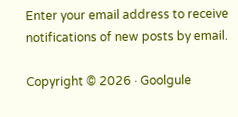Enter your email address to receive notifications of new posts by email.

Copyright © 2026 · Goolgule